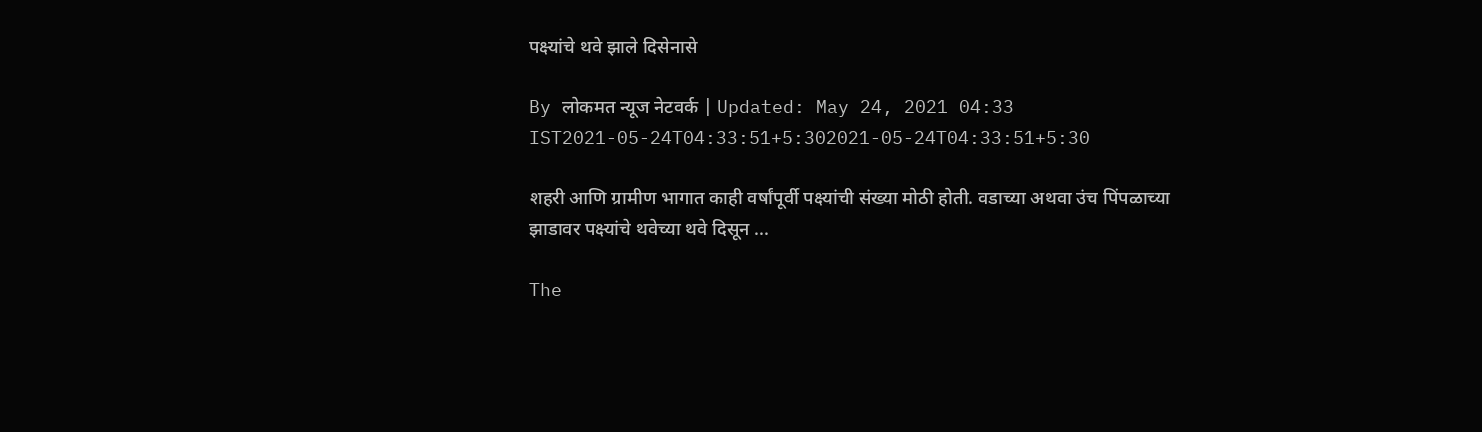पक्ष्यांचे थवे झाले दिसेनासे

By लोकमत न्यूज नेटवर्क | Updated: May 24, 2021 04:33 IST2021-05-24T04:33:51+5:302021-05-24T04:33:51+5:30

शहरी आणि ग्रामीण भागात काही वर्षांपूर्वी पक्ष्यांची संख्या मोठी होती. वडाच्या अथवा उंच पिंपळाच्या झाडावर पक्ष्यांचे थवेच्या थवे दिसून ...

The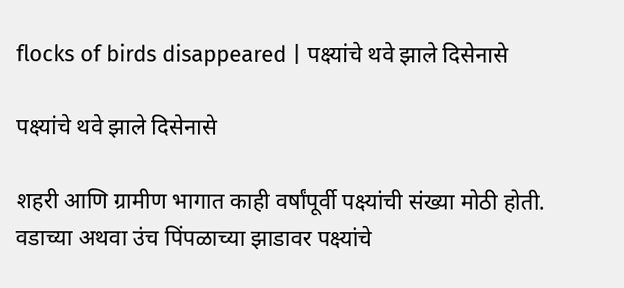flocks of birds disappeared | पक्ष्यांचे थवे झाले दिसेनासे

पक्ष्यांचे थवे झाले दिसेनासे

शहरी आणि ग्रामीण भागात काही वर्षांपूर्वी पक्ष्यांची संख्या मोठी होती. वडाच्या अथवा उंच पिंपळाच्या झाडावर पक्ष्यांचे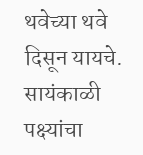थवेच्या थवे दिसून यायचे. सायंकाळी पक्ष्यांचा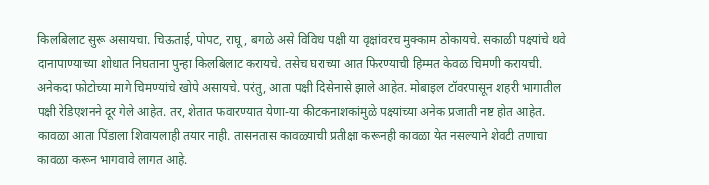किलबिलाट सुरू असायचा. चिऊताई, पोपट, राघू, बगळे असे विविध पक्षी या वृक्षांवरच मुक्काम ठोकायचे. सकाळी पक्ष्यांचे थवे दानापाण्याच्या शोधात निघताना पुन्हा किलबिलाट करायचे. तसेच घराच्या आत फिरण्याची हिम्मत केवळ चिमणी करायची. अनेकदा फोटोच्या मागे चिमण्यांचे खोपे असायचे. परंतु, आता पक्षी दिसेनासे झाले आहेत. मोबाइल टॉवरपासून शहरी भागातील पक्षी रेडिएशनने दूर गेले आहेत. तर, शेतात फवारण्यात येणा-या कीटकनाशकांमुळे पक्ष्यांच्या अनेक प्रजाती नष्ट होत आहेत. कावळा आता पिंडाला शिवायलाही तयार नाही. तासनतास कावळ्याची प्रतीक्षा करूनही कावळा येत नसल्याने शेवटी तणाचा कावळा करून भागवावे लागत आहे.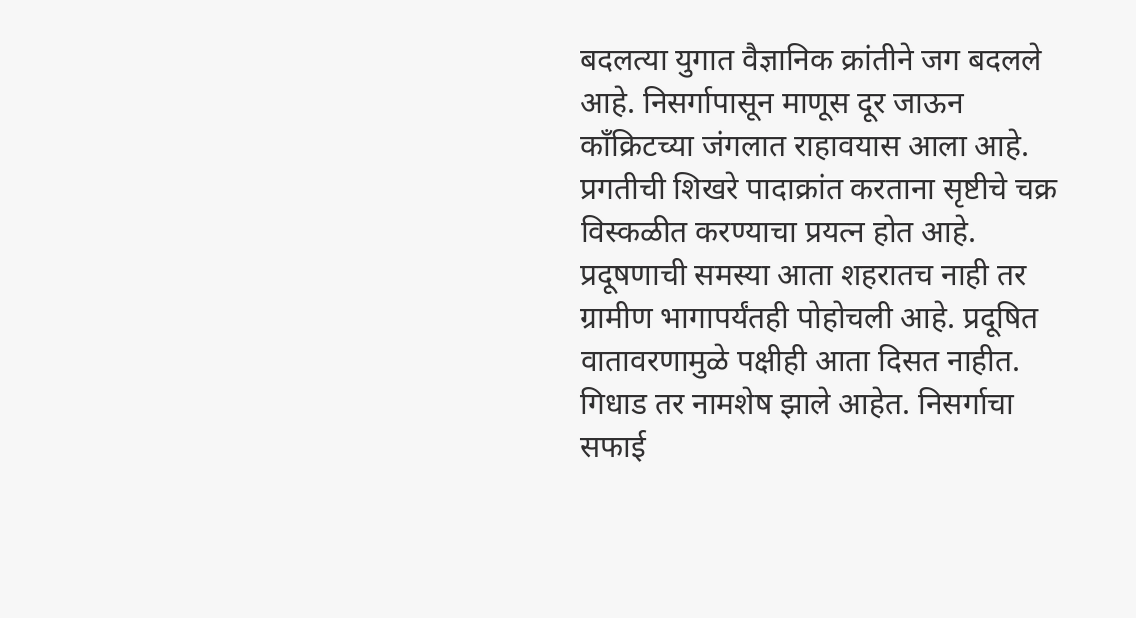बदलत्या युगात वैज्ञानिक क्रांतीने जग बदलले आहे. निसर्गापासून माणूस दूर जाऊन काँक्रिटच्या जंगलात राहावयास आला आहे. प्रगतीची शिखरे पादाक्रांत करताना सृष्टीचे चक्र विस्कळीत करण्याचा प्रयत्न होत आहे. प्रदूषणाची समस्या आता शहरातच नाही तर ग्रामीण भागापर्यंतही पोहोचली आहे. प्रदूषित वातावरणामुळे पक्षीही आता दिसत नाहीत. गिधाड तर नामशेष झाले आहेत. निसर्गाचा सफाई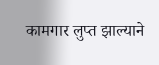कामगार लुप्त झाल्याने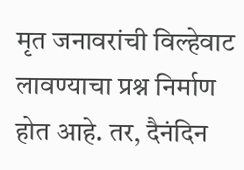मृत जनावरांची विल्हेवाट लावण्याचा प्रश्न निर्माण होत आहे. तर, दैनंदिन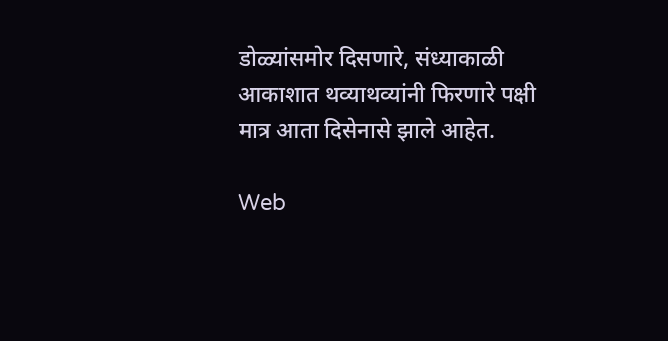डोळ्यांसमोर दिसणारे, संध्याकाळी आकाशात थव्याथव्यांनी फिरणारे पक्षी मात्र आता दिसेनासे झाले आहेत.

Web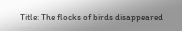Title: The flocks of birds disappeared